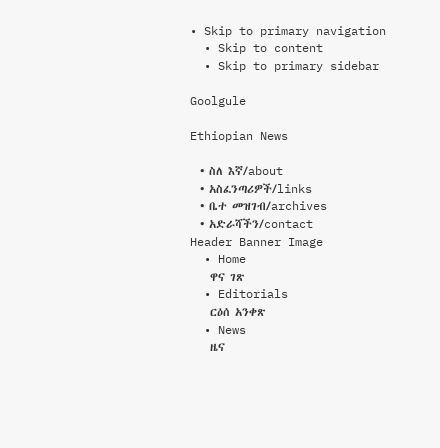• Skip to primary navigation
  • Skip to content
  • Skip to primary sidebar

Goolgule

Ethiopian News

  • ስለ እኛ/about
  • አስፈንጣሪዎች/links
  • ቤተ መዝገብ/archives
  • አድራሻችን/contact
Header Banner Image
  • Home
    ዋና ገጽ
  • Editorials
    ርዕሰ አንቀጽ
  • News
    ዜና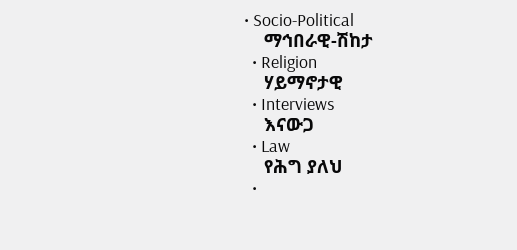• Socio-Political
    ማኅበራዊ-ሽከታ
  • Religion
    ሃይማኖታዊ
  • Interviews
    እናውጋ
  • Law
    የሕግ ያለህ
  •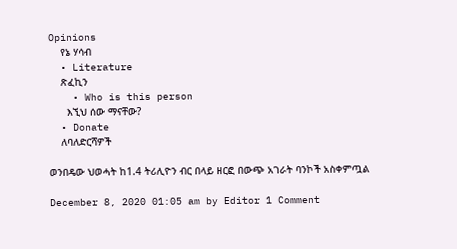Opinions
    የኔ ሃሳብ
  • Literature
    ጽፈኪን
    • Who is this person
      እኚህ ሰው ማናቸው?
  • Donate
    ለባለድርሻዎች

ወንበዴው ህወሓት ከ1.4 ትሪሊዮን ብር በላይ ዘርፎ በውጭ አገራት ባንኮች አስቀምጧል

December 8, 2020 01:05 am by Editor 1 Comment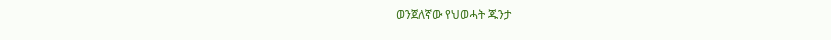ወንጀለኛው የህወሓት ጁንታ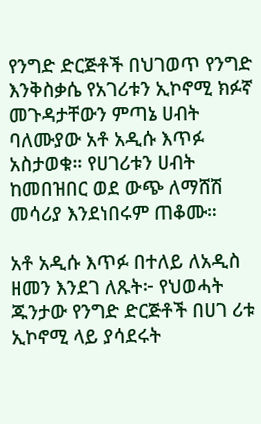የንግድ ድርጅቶች በህገወጥ የንግድ እንቅስቃሴ የአገሪቱን ኢኮኖሚ ክፉኛ መጉዳታቸውን ምጣኔ ሀብት ባለሙያው አቶ አዲሱ እጥፉ አስታወቁ። የሀገሪቱን ሀብት ከመበዝበር ወደ ውጭ ለማሸሽ መሳሪያ እንደነበሩም ጠቆሙ።

አቶ አዲሱ እጥፉ በተለይ ለአዲስ ዘመን እንደገ ለጹት፦ የህወሓት ጁንታው የንግድ ድርጅቶች በሀገ ሪቱ ኢኮኖሚ ላይ ያሳደሩት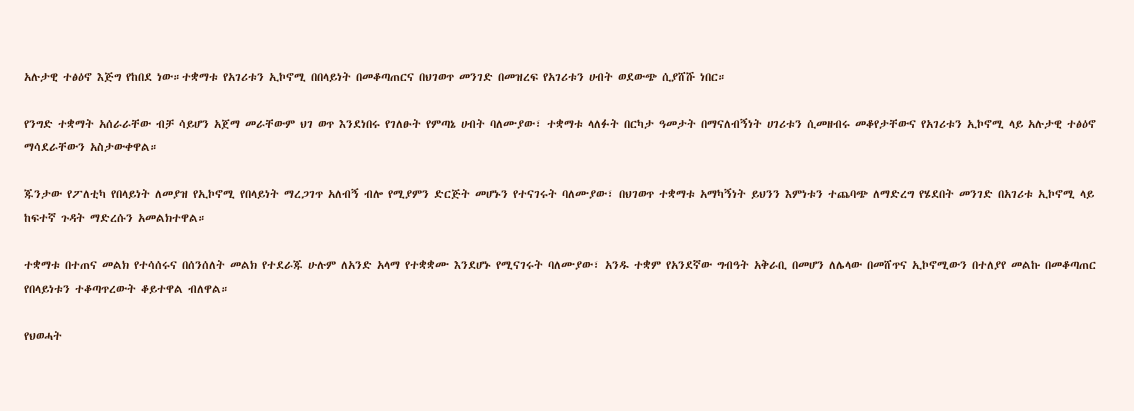አሉታዊ ተፅዕኖ እጅግ የከበደ ነው።ተቋማቱ የአገሪቱን ኢኮኖሚ በበላይነት በመቆጣጠርና በህገወጥ መንገድ በመዝረፍ የአገሪቱን ሀብት ወደውጭ ሲያሸሹ ነበር።

የንግድ ተቋማት አሰራራቸው ብቻ ሳይሆን አጀማ መራቸውም ህገ ወጥ እንደነበሩ የገለፁት የምጣኔ ሀብት ባለሙያው፣ ተቋማቱ ላለፉት በርካታ ዓመታት በማናለብኝነት ሀገሪቱን ሲመዘብሩ መቆየታቸውና የአገሪቱን ኢኮኖሚ ላይ አሉታዊ ተፅዕኖ ማሳደራቸውን አስታውቀዋል።

ጁንታው የፖለቲካ የበላይነት ለመያዝ የኢኮኖሚ የበላይነት ማረጋገጥ አለብኝ ብሎ የሚያምን ድርጅት መሆኑን የተናገሩት ባለሙያው፣ በህገወጥ ተቋማቱ አማካኝነት ይህንን እምነቱን ተጨባጭ ለማድረግ የሄደበት መንገድ በአገሪቱ ኢኮኖሚ ላይ ከፍተኛ ጉዳት ማድረሱን አመልክተዋል።

ተቋማቱ በተጠና መልክ የተሳሰሩና በሰንሰለት መልክ የተደራጁ ሁሉም ለአንድ አላማ የተቋቋሙ እንደሆኑ የሚናገሩት ባለሙያው፣ አንዱ ተቋም የአንደኛው ግብዓት አቅራቢ በመሆን ለሌላው በመሸጥና ኢኮኖሚውን በተለያየ መልኩ በመቆጣጠር የበላይነቱን ተቆጣጥረውት ቆይተዋል ብለዋል።

የህወሓት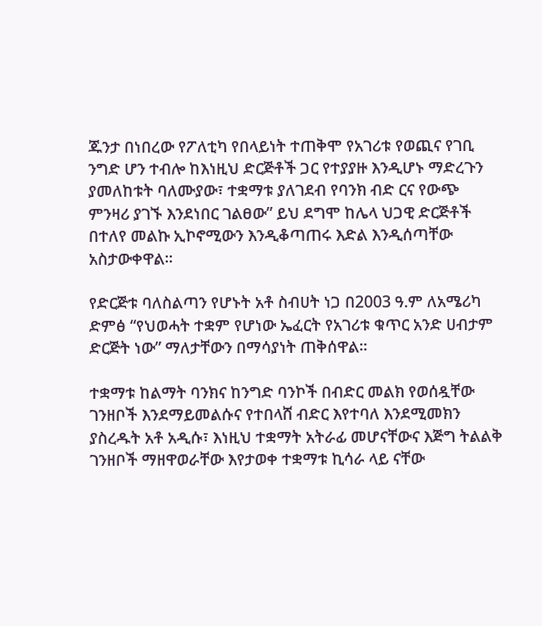ጁንታ በነበረው የፖለቲካ የበላይነት ተጠቅሞ የአገሪቱ የወጪና የገቢ ንግድ ሆን ተብሎ ከእነዚህ ድርጅቶች ጋር የተያያዙ እንዲሆኑ ማድረጉን ያመለከቱት ባለሙያው፣ ተቋማቱ ያለገደብ የባንክ ብድ ርና የውጭ ምንዛሪ ያገኙ እንደነበር ገልፀው” ይህ ደግሞ ከሌላ ህጋዊ ድርጅቶች በተለየ መልኩ ኢኮኖሚውን እንዲቆጣጠሩ እድል እንዲሰጣቸው አስታውቀዋል።

የድርጅቱ ባለስልጣን የሆኑት አቶ ስብሀት ነጋ በ2003 ዓ.ም ለአሜሪካ ድምፅ “የህወሓት ተቋም የሆነው ኤፈርት የአገሪቱ ቁጥር አንድ ሀብታም ድርጅት ነው” ማለታቸውን በማሳያነት ጠቅሰዋል።

ተቋማቱ ከልማት ባንክና ከንግድ ባንኮች በብድር መልክ የወሰዷቸው ገንዘቦች እንደማይመልሱና የተበላሸ ብድር እየተባለ እንደሚመክን ያስረዱት አቶ አዲሱ፣ እነዚህ ተቋማት አትራፊ መሆናቸውና እጅግ ትልልቅ ገንዘቦች ማዘዋወራቸው እየታወቀ ተቋማቱ ኪሳራ ላይ ናቸው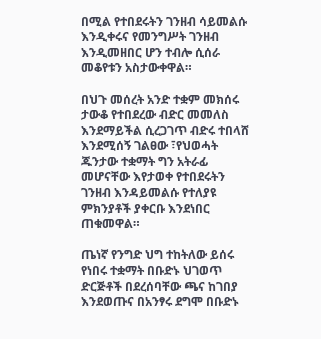በሚል የተበደሩትን ገንዘብ ሳይመልሱ እንዲቀሩና የመንግሥት ገንዘብ እንዲመዘበር ሆን ተብሎ ሲሰራ መቆየቱን አስታውቀዋል።

በህጉ መሰረት አንድ ተቋም መክሰሩ ታውቆ የተበደረው ብድር መመለስ እንደማይችል ሲረጋገጥ ብድሩ ተበላሸ እንደሚሰኝ ገልፀው ፣የህወሓት ጁንታው ተቋማት ግን አትራፊ መሆናቸው እየታወቀ የተበደሩትን ገንዘብ እንዳይመልሱ የተለያዩ ምክንያቶች ያቀርቡ እንደነበር ጠቁመዋል።

ጤነኛ የንግድ ህግ ተከትለው ይሰሩ የነበሩ ተቋማት በቡድኑ ህገወጥ ድርጅቶች በደረሰባቸው ጫና ከገበያ እንደወጡና በአንፃሩ ደግሞ በቡድኑ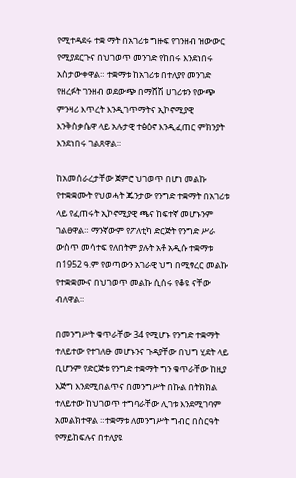የሚተዳደሩ ተቋ ማት በአገሪቱ ግዙፍ የገንዘብ ዝውውር የሚያደርጉና በህገወጥ መንገድ የከበሩ እንደነበሩ አስታውቀዋል። ተቋማቱ ከአገሪቱ በተለያየ መንገድ የዘረፉት ገንዘብ ወደውጭ በማሸሽ ሀገሪቱን የውጭ ምንዛሪ እጥረት እንዲገጥማትና ኢኮኖሚያዊ እንቅስቃሴዋ ላይ አሉታዊ ተፅዕኖ እንዲፈጠር ምክንያት እንደነበሩ ገልጸዋል።

ከአመሰራረታቸው ጀምሮ ህገወጥ በሆነ መልኩ የተቋቋሙት የህወሓት ጁንታው የንግድ ተቋማት በአገሪቱ ላይ የፈጠሩት ኢኮኖሚያዊ ጫና ከፍተኛ መሆኑንም ገልፀዋል። ማንኛውም የፖለቲካ ድርጅት የንግድ ሥራ ውስጥ መሳተፍ የለበትም ያሉት አቶ አዲሱ ተቋማቱ በ1952 ዓ.ም የወጣውን አገራዊ ህግ በሚፃረር መልኩ የተቋቋሙና በህገወጥ መልኩ ሲሰሩ የቆዩ ናቸው ብለዋል።

በመንግሥት ቁጥራቸው 34 የሚሆኑ የንግድ ተቋማት ተለይተው የተገለፁ መሆኑንና ጉዳያቸው በህግ ሂደት ላይ ቢሆንም የድርጅቱ የንግድ ተቋማት ግን ቁጥራቸው ከዚያ እጅግ እንደሚበልጥና በመንግሥት በኩል በትክክል ተለይተው ከህገወጥ ተግባራቸው ሊገቱ እንደሚገባም አመልክተዋል ።ተቋማቱ ለመንግሥት ግብር በስርዓት የማይከፍሉና በተለያዩ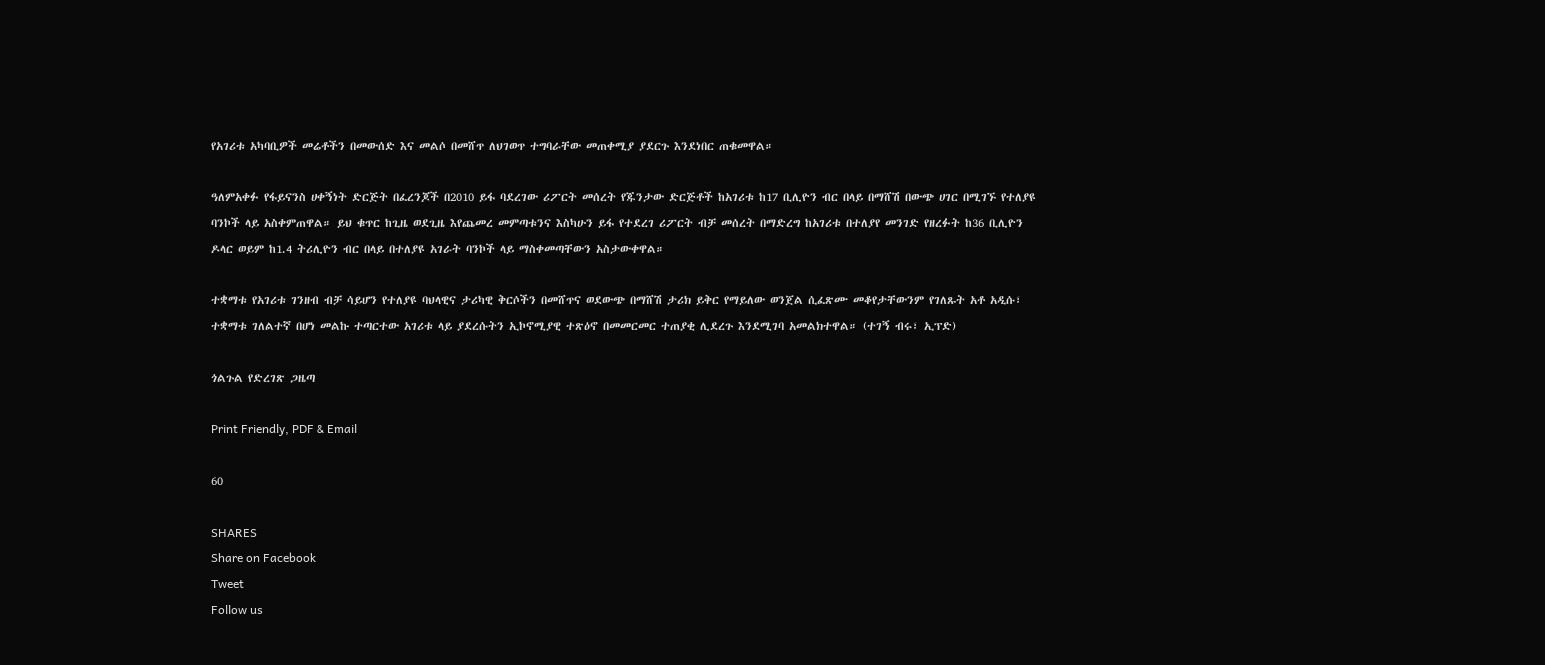የአገሪቱ አካባቢዎች መሬቶችን በመውሰድ እና መልሶ በመሸጥ ለህገወጥ ተግባራቸው መጠቀሚያ ያደርጉ እንደነበር ጠቁመዋል።

ዓለምአቀፉ የፋይናንስ ሀቀኝነት ድርጅት በፈረንጆች በ2010 ይፋ ባደረገው ሪፖርት መሰረት የጁንታው ድርጅቶች ከአገሪቱ ከ17 ቢሊዮን ብር በላይ በማሸሽ በውጭ ሀገር በሚገኙ የተለያዩ ባንኮች ላይ አስቀምጠዋል። ይህ ቁጥር ከጊዜ ወደጊዜ እየጨመረ መምጣቱንና እስካሁን ይፋ የተደረገ ሪፖርት ብቻ መሰረት በማድረግ ከአገሪቱ በተለያየ መንገድ የዘረፉት ከ36 ቢሊዮን ዶላር ወይም ከ1.4 ትሪሊዮን ብር በላይ በተለያዩ አገራት ባንኮች ላይ ማስቀመጣቸውን አስታውቀዋል።

ተቋማቱ የአገሪቱ ገንዘብ ብቻ ሳይሆን የተለያዩ ባህላዊና ታሪካዊ ቅርሶችን በመሸጥና ወደውጭ በማሸሽ ታሪክ ይቅር የማይለው ወንጀል ሲፈጽሙ መቆየታቸውንም የገለጹት አቶ አዲሱ፣ ተቋማቱ ገለልተኛ በሆነ መልኩ ተጣርተው አገሪቱ ላይ ያደረሱትን ኢኮኖሚያዊ ተጽዕኖ በመመርመር ተጠያቂ ሊደረጉ እንደሚገባ አመልክተዋል። (ተገኝ ብሩ፣ ኢፕድ)

ጎልጉል የድረገጽ ጋዜጣ

Print Friendly, PDF & Email

60

SHARES
Share on Facebook
Tweet
Follow us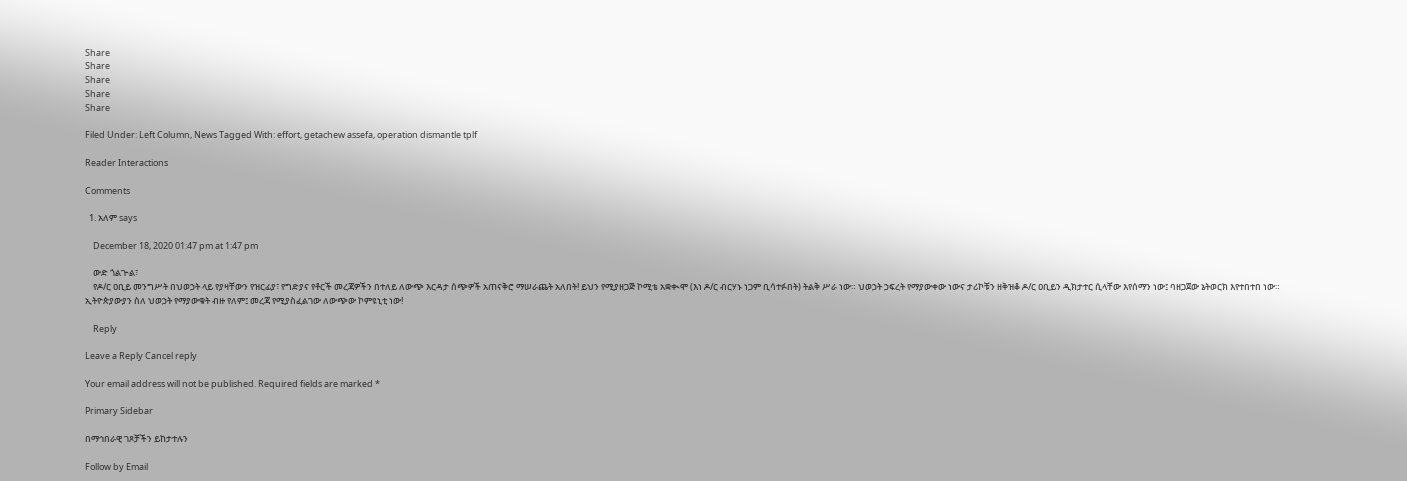Share
Share
Share
Share
Share

Filed Under: Left Column, News Tagged With: effort, getachew assefa, operation dismantle tplf

Reader Interactions

Comments

  1. አለም says

    December 18, 2020 01:47 pm at 1:47 pm

    ውድ ጎልጒል፣
    የዶ/ር ዐቢይ መንግሥት በህወኃት ላይ የያዛቸውን የዝርፊያ፣ የግድያና የቶርች መረጃዎችን በተለይ ለውጭ እርዳታ ሰጭዎች አጠናቅሮ ማሠራጨት አለበት! ይህን የሚያዘጋጅ ኮሚቴ አቋቊሞ (እነ ዶ/ር ብርሃኑ ነጋም ቢሳተፉበት) ትልቅ ሥራ ነው። ህወኃት ኃፍረት የማያውቀው ነውና ታሪኮቹን ዘቅዝቆ ዶ/ር ዐቢይን ዲክታተር ሲላቸው እየሰማን ነው፤ ባዘጋጀው ኔትወርክ እየተበተበ ነው። ኢትዮጵያውያን ስለ ህወኃት የማያውቁት ብዙ የለም፤ መረጃ የሚያስፈልገው ለውጭው ኮምዩኒቲ ነው!

    Reply

Leave a Reply Cancel reply

Your email address will not be published. Required fields are marked *

Primary Sidebar

በማኅበራዊ ገጾቻችን ይከታተሉን

Follow by Email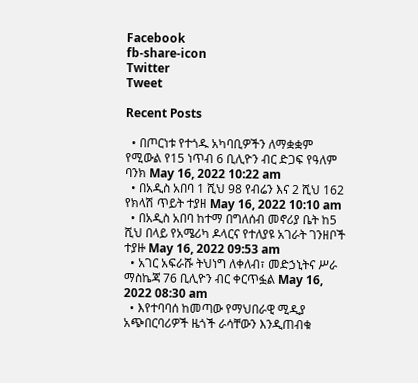Facebook
fb-share-icon
Twitter
Tweet

Recent Posts

  • በጦርነቱ የተጎዱ አካባቢዎችን ለማቋቋም የሚውል የ15 ነጥብ 6 ቢሊዮን ብር ድጋፍ የዓለም ባንክ May 16, 2022 10:22 am
  • በአዲስ አበባ 1 ሺህ 98 የብሬን እና 2 ሺህ 162 የክላሽ ጥይት ተያዘ May 16, 2022 10:10 am
  • በአዲስ አበባ ከተማ በግለሰብ መኖሪያ ቤት ከ5 ሺህ በላይ የአሜሪካ ዶላርና የተለያዩ አገራት ገንዘቦች ተያዙ May 16, 2022 09:53 am
  • አገር አፍራሹ ትህነግ ለቀለብ፣ መድኃኒትና ሥራ ማስኬጃ 76 ቢሊዮን ብር ቀርጥፏል May 16, 2022 08:30 am
  • እየተባባሰ ከመጣው የማህበራዊ ሚዲያ አጭበርባሪዎች ዜጎች ራሳቸውን እንዲጠብቁ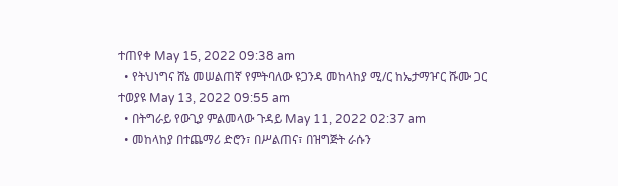ተጠየቀ May 15, 2022 09:38 am
  • የትህነግና ሸኔ መሠልጠኛ የምትባለው ዩጋንዳ መከላከያ ሚ/ር ከኤታማዦር ሹሙ ጋር ተወያዩ May 13, 2022 09:55 am
  • በትግራይ የውጊያ ምልመላው ጉዳይ May 11, 2022 02:37 am
  • መከላከያ በተጨማሪ ድሮን፣ በሥልጠና፣ በዝግጅት ራሱን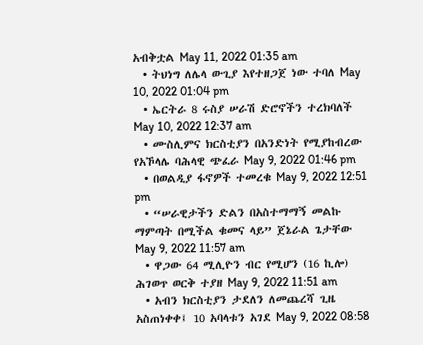አብቅቷል May 11, 2022 01:35 am
  • ትህነግ ለሌላ ውጊያ እየተዘጋጀ ነው ተባለ May 10, 2022 01:04 pm
  • ኤርትራ 8 ሩስያ ሠራሽ ድሮኖችን ተረክባለች May 10, 2022 12:37 am
  • ሙስሊምና ክርስቲያን በአንድነት የሚያከብረው የአኾላሌ ባሕላዊ ጭፈራ May 9, 2022 01:46 pm
  • በወልዲያ ፋኖዎች ተመረቁ May 9, 2022 12:51 pm
  • “ሠራዊታችን ድልን በአስተማማኝ መልኩ ማምጣት በሚችል ቁመና ላይ” ጀኔራል ጌታቸው May 9, 2022 11:57 am
  • ዋጋው 64 ሚሊዮን ብር የሚሆን (16 ኪሎ) ሕገወጥ ወርቅ ተያዘ May 9, 2022 11:51 am
  • አብን ክርስቲያን ታደለን ለመጨረሻ ጊዜ አስጠነቀቀ፤ 10 አባላቱን አገደ May 9, 2022 08:58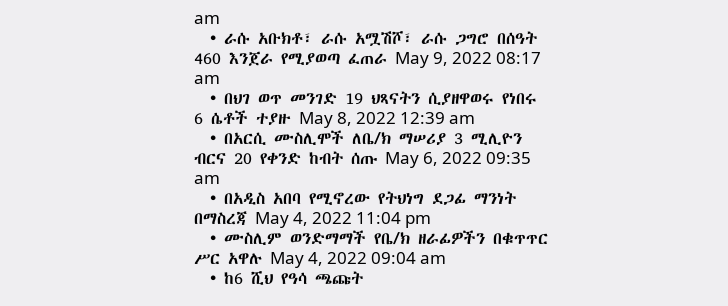am
  • ራሱ አቡክቶ፣ ራሱ አሟሽሾ፣ ራሱ ጋግሮ በሰዓት 460 እንጀራ የሚያወጣ ፈጠራ May 9, 2022 08:17 am
  • በህገ ወጥ መንገድ 19 ህጻናትን ሲያዘዋወሩ የነበሩ 6 ሴቶች ተያዙ May 8, 2022 12:39 am
  • በአርሲ ሙስሊሞች ለቤ/ክ ማሠሪያ 3 ሚሊዮን ብርና 20 የቀንድ ከብት ሰጡ May 6, 2022 09:35 am
  • በአዲስ አበባ የሚኖረው የትህነግ ደጋፊ ማንነት በማስረጃ May 4, 2022 11:04 pm
  • ሙስሊም ወንድማማች የቤ/ክ ዘራፊዎችን በቁጥጥር ሥር አዋሉ May 4, 2022 09:04 am
  • ከ6 ሺህ የዓሳ ጫጩት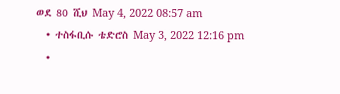ወደ 80 ሺህ May 4, 2022 08:57 am
  • ተስፋቢሱ ቴድሮስ May 3, 2022 12:16 pm
  •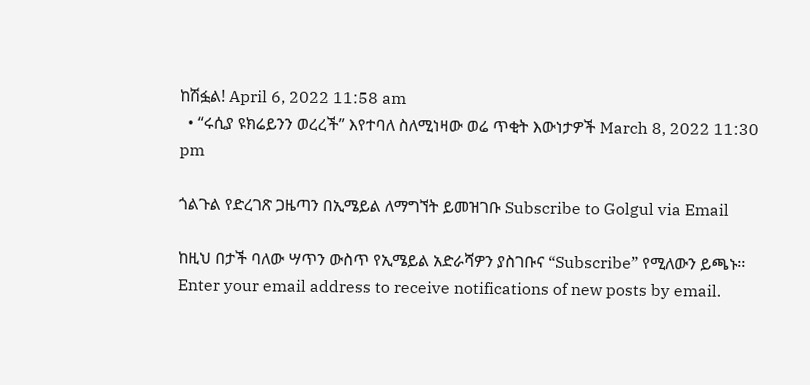ከሽፏል! April 6, 2022 11:58 am
  • “ሩሲያ ዩክሬይንን ወረረች” እየተባለ ስለሚነዛው ወሬ ጥቂት እውነታዎች March 8, 2022 11:30 pm

ጎልጉል የድረገጽ ጋዜጣን በኢሜይል ለማግኘት ይመዝገቡ Subscribe to Golgul via Email

ከዚህ በታች ባለው ሣጥን ውስጥ የኢሜይል አድራሻዎን ያስገቡና “Subscribe” የሚለውን ይጫኑ፡፡
Enter your email address to receive notifications of new posts by email.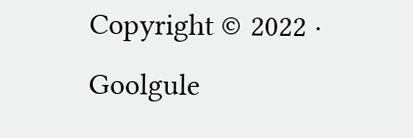Copyright © 2022 · Goolgule